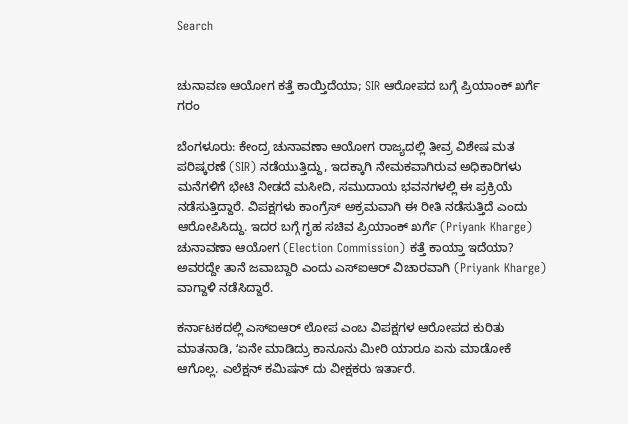Search


ಚುನಾವಣ ಆಯೋಗ ಕತ್ತೆ ಕಾಯ್ತಿದೆಯಾ; SIR ಆರೋಪದ ಬಗ್ಗೆ ಪ್ರಿಯಾಂಕ್‌ ಖರ್ಗೆ ಗರಂ

ಬೆಂಗಳೂರು: ಕೇಂದ್ರ ಚುನಾವಣಾ ಆಯೋಗ ರಾಜ್ಯದಲ್ಲಿ ತೀವ್ರ ವಿಶೇಷ ಮತ ಪರಿಷ್ಕರಣೆ (SIR) ನಡೆಯುತ್ತಿದ್ದು, ಇದಕ್ಕಾಗಿ ನೇಮಕವಾಗಿರುವ ಅಧಿಕಾರಿಗಳು ಮನೆಗಳಿಗೆ ಭೇಟಿ ನೀಡದೆ ಮಸೀದಿ, ಸಮುದಾಯ ಭವನಗಳಲ್ಲಿ ಈ ಪ್ರಕ್ರಿಯೆ ನಡೆಸುತ್ತಿದ್ದಾರೆ. ವಿಪಕ್ಷಗಳು ಕಾಂಗ್ರೆಸ್‌ ಅಕ್ರಮವಾಗಿ ಈ ರೀತಿ ನಡೆಸುತ್ತಿದೆ ಎಂದು ಆರೋಪಿಸಿದ್ದು. ಇದರ ಬಗ್ಗೆ ಗೃಹ ಸಚಿವ ಪ್ರಿಯಾಂಕ್‌ ಖರ್ಗೆ (Priyank Kharge) ಚುನಾವಣಾ ಆಯೋಗ (Election Commission) ಕತ್ತೆ ಕಾಯ್ತಾ ಇದೆಯಾ? ಅವರದ್ದೇ ತಾನೆ ಜವಾಬ್ದಾರಿ ಎಂದು ಎಸ್‌ಐಆರ್ ವಿಚಾರವಾಗಿ (Priyank Kharge) ವಾಗ್ದಾಳಿ ನಡೆಸಿದ್ದಾರೆ.

ಕರ್ನಾಟಕದಲ್ಲಿ ಎಸ್‌ಐಆರ್ ಲೋಪ ಎಂಬ ವಿಪಕ್ಷಗಳ ಆರೋಪದ ಕುರಿತು ಮಾತನಾಡಿ, ʻಏನೇ ಮಾಡಿದ್ರು ಕಾನೂನು ಮೀರಿ ಯಾರೂ ಏನು ಮಾಡೋಕೆ ಆಗೊಲ್ಲ. ಎಲೆಕ್ಷನ್ ಕಮಿಷನ್ ದು ವೀಕ್ಷಕರು ಇರ್ತಾರೆ.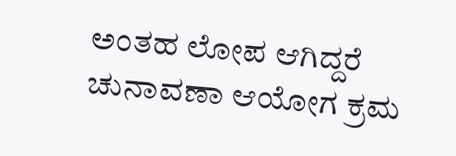ಅಂತಹ ಲೋಪ ಆಗಿದ್ದರೆ ಚುನಾವಣಾ ಆಯೋಗ ಕ್ರಮ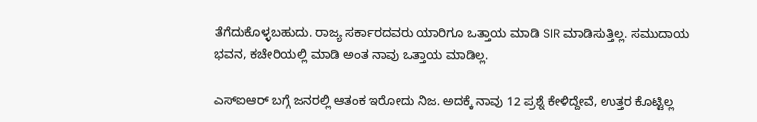ತೆಗೆದುಕೊಳ್ಳಬಹುದು. ರಾಜ್ಯ ಸರ್ಕಾರದವರು ಯಾರಿಗೂ ಒತ್ತಾಯ ಮಾಡಿ SIR ಮಾಡಿಸುತ್ತಿಲ್ಲ. ಸಮುದಾಯ ಭವನ, ಕಚೇರಿಯಲ್ಲಿ ಮಾಡಿ ಅಂತ ನಾವು ಒತ್ತಾಯ ಮಾಡಿಲ್ಲ.

ಎಸ್‌ಐಆರ್‌ ಬಗ್ಗೆ ಜನರಲ್ಲಿ ಆತಂಕ ಇರೋದು ನಿಜ. ಅದಕ್ಕೆ ನಾವು 12 ಪ್ರಶ್ನೆ ಕೇಳಿದ್ದೇವೆ, ಉತ್ತರ ಕೊಟ್ಟಿಲ್ಲ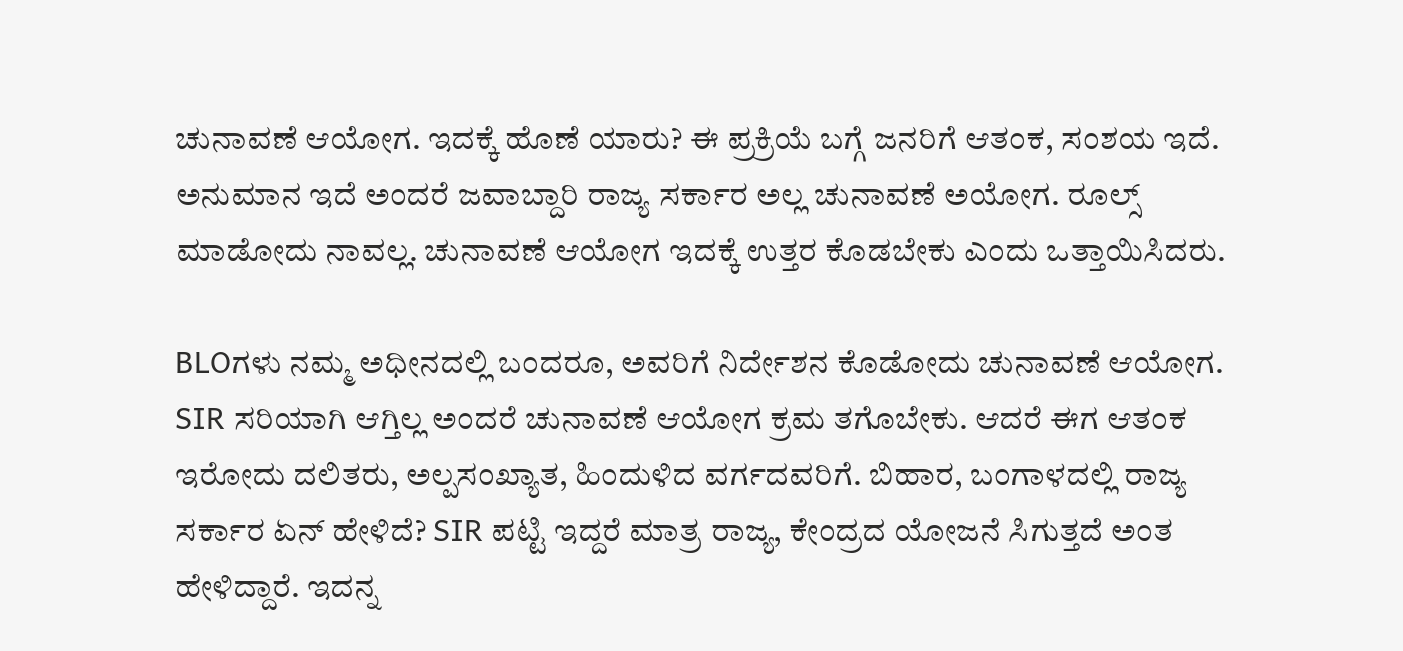ಚುನಾವಣೆ ಆಯೋಗ. ಇದಕ್ಕೆ ಹೊಣೆ ಯಾರು? ಈ ಪ್ರಕ್ರಿಯೆ ಬಗ್ಗೆ ಜನರಿಗೆ ಆತಂಕ, ಸಂಶಯ ಇದೆ. ಅನುಮಾನ ಇದೆ ಅಂದರೆ ಜವಾಬ್ದಾರಿ ರಾಜ್ಯ ಸರ್ಕಾರ ಅಲ್ಲ ಚುನಾವಣೆ ಅಯೋಗ. ರೂಲ್ಸ್ ಮಾಡೋದು ನಾವಲ್ಲ. ಚುನಾವಣೆ ಆಯೋಗ ಇದಕ್ಕೆ ಉತ್ತರ ಕೊಡಬೇಕು ಎಂದು ಒತ್ತಾಯಿಸಿದರು.

BLOಗಳು ನಮ್ಮ ಅಧೀನದಲ್ಲಿ ಬಂದರೂ, ಅವರಿಗೆ ನಿರ್ದೇಶನ ಕೊಡೋದು ಚುನಾವಣೆ ಆಯೋಗ. SIR ಸರಿಯಾಗಿ ಆಗ್ತಿಲ್ಲ ಅಂದರೆ ಚುನಾವಣೆ ಆಯೋಗ ಕ್ರಮ ತಗೊಬೇಕು. ಆದರೆ ಈಗ ಆತಂಕ ಇರೋದು ದಲಿತರು, ಅಲ್ಪಸಂಖ್ಯಾತ, ಹಿಂದುಳಿದ ವರ್ಗದವರಿಗೆ. ಬಿಹಾರ, ಬಂಗಾಳದಲ್ಲಿ ರಾಜ್ಯ ಸರ್ಕಾರ ಏನ್ ಹೇಳಿದೆ? SIR ಪಟ್ಟಿ ಇದ್ದರೆ ಮಾತ್ರ ರಾಜ್ಯ, ಕೇಂದ್ರದ ಯೋಜನೆ ಸಿಗುತ್ತದೆ ಅಂತ ಹೇಳಿದ್ದಾರೆ. ಇದನ್ನ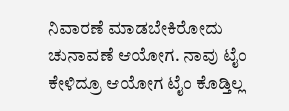ನಿವಾರಣೆ ಮಾಡಬೇಕಿರೋದು ಚುನಾವಣೆ ಆಯೋಗ. ನಾವು ಟೈಂ ಕೇಳಿದ್ರೂ ಆಯೋಗ ಟೈಂ ಕೊಡ್ತಿಲ್ಲ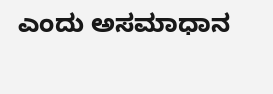ಎಂದು ಅಸಮಾಧಾನ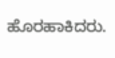ಹೊರಹಾಕಿದರು.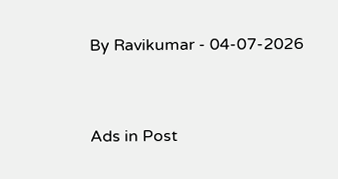By Ravikumar - 04-07-2026


Ads in Post